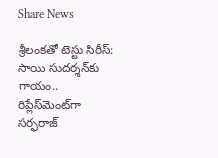Share News

శ్రీలంకతో టెస్టు సిరీస్: సాయి సుదర్శన్‌కు గాయం.. రిప్లేస్‌మెంట్‌గా సర్ఫరాజ్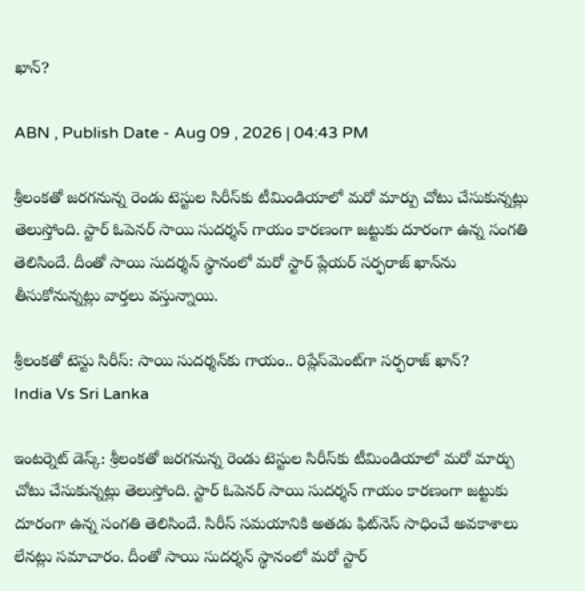ఖాన్?

ABN , Publish Date - Aug 09 , 2026 | 04:43 PM

శ్రీలంకతో జరగనున్న రెండు టెస్టుల సిరీస్‌కు టీమిండియాలో మరో మార్పు చోటు చేసుకున్నట్లు తెలుస్తోంది. స్టార్ ఓపెనర్ సాయి సుదర్శన్ గాయం కారణంగా జట్టుకు దూరంగా ఉన్న సంగతి తెలిసిందే. దీంతో సాయి సుదర్శన్ స్థానంలో మరో స్టార్ ప్లేయర్ సర్ఫరాజ్ ఖాన్‌ను తీసుకోనున్నట్లు వార్తలు వస్తున్నాయి.

శ్రీలంకతో టెస్టు సిరీస్: సాయి సుదర్శన్‌కు గాయం.. రిప్లేస్‌మెంట్‌గా సర్ఫరాజ్ ఖాన్?
India Vs Sri Lanka

ఇంటర్నెట్ డెస్క్: శ్రీలంకతో జరగనున్న రెండు టెస్టుల సిరీస్‌కు టీమిండియాలో మరో మార్పు చోటు చేసుకున్నట్లు తెలుస్తోంది. స్టార్ ఓపెనర్ సాయి సుదర్శన్ గాయం కారణంగా జట్టుకు దూరంగా ఉన్న సంగతి తెలిసిందే. సిరీస్ సమయానికి అతడు ఫిట్‌నెస్ సాధించే అవకాశాలు లేనట్లు సమాచారం. దీంతో సాయి సుదర్శన్ స్థానంలో మరో స్టార్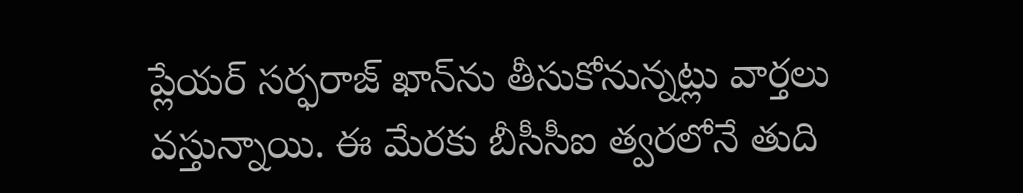ప్లేయర్ సర్ఫరాజ్ ఖాన్‌ను తీసుకోనున్నట్లు వార్తలు వస్తున్నాయి. ఈ మేరకు బీసీసీఐ త్వరలోనే తుది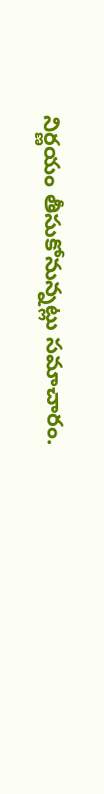నిర్ణయం తీసుకోనున్నట్లు సమాచారం.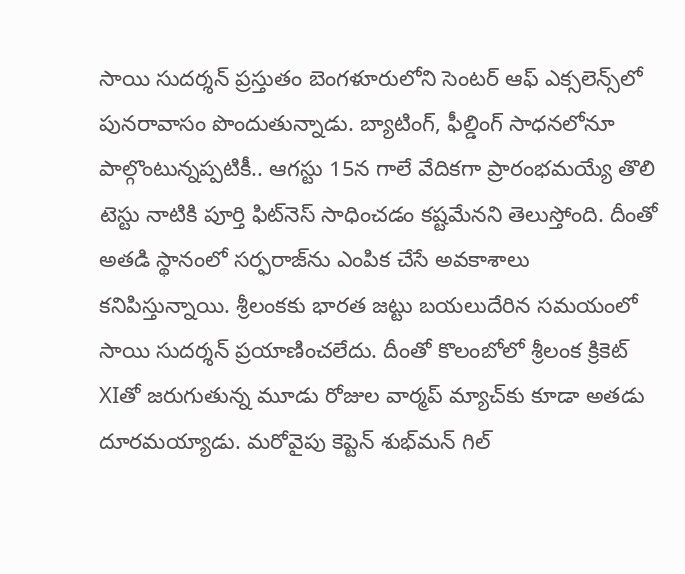సాయి సుదర్శన్‌ ప్రస్తుతం బెంగళూరులోని సెంటర్‌ ఆఫ్‌ ఎక్సలెన్స్‌లో పునరావాసం పొందుతున్నాడు. బ్యాటింగ్‌, ఫీల్డింగ్‌ సాధనలోనూ పాల్గొంటున్నప్పటికీ.. ఆగస్టు 15న గాలే వేదికగా ప్రారంభమయ్యే తొలి టెస్టు నాటికి పూర్తి ఫిట్‌నెస్‌ సాధించడం కష్టమేనని తెలుస్తోంది. దీంతో అతడి స్థానంలో సర్ఫరాజ్‌ను ఎంపిక చేసే అవకాశాలు కనిపిస్తున్నాయి. శ్రీలంకకు భారత జట్టు బయలుదేరిన సమయంలో సాయి సుదర్శన్‌ ప్రయాణించలేదు. దీంతో కొలంబోలో శ్రీలంక క్రికెట్‌ XIతో జరుగుతున్న మూడు రోజుల వార్మప్‌ మ్యాచ్‌కు కూడా అతడు దూరమయ్యాడు. మరోవైపు కెప్టెన్‌ శుభ్‌మన్‌ గిల్‌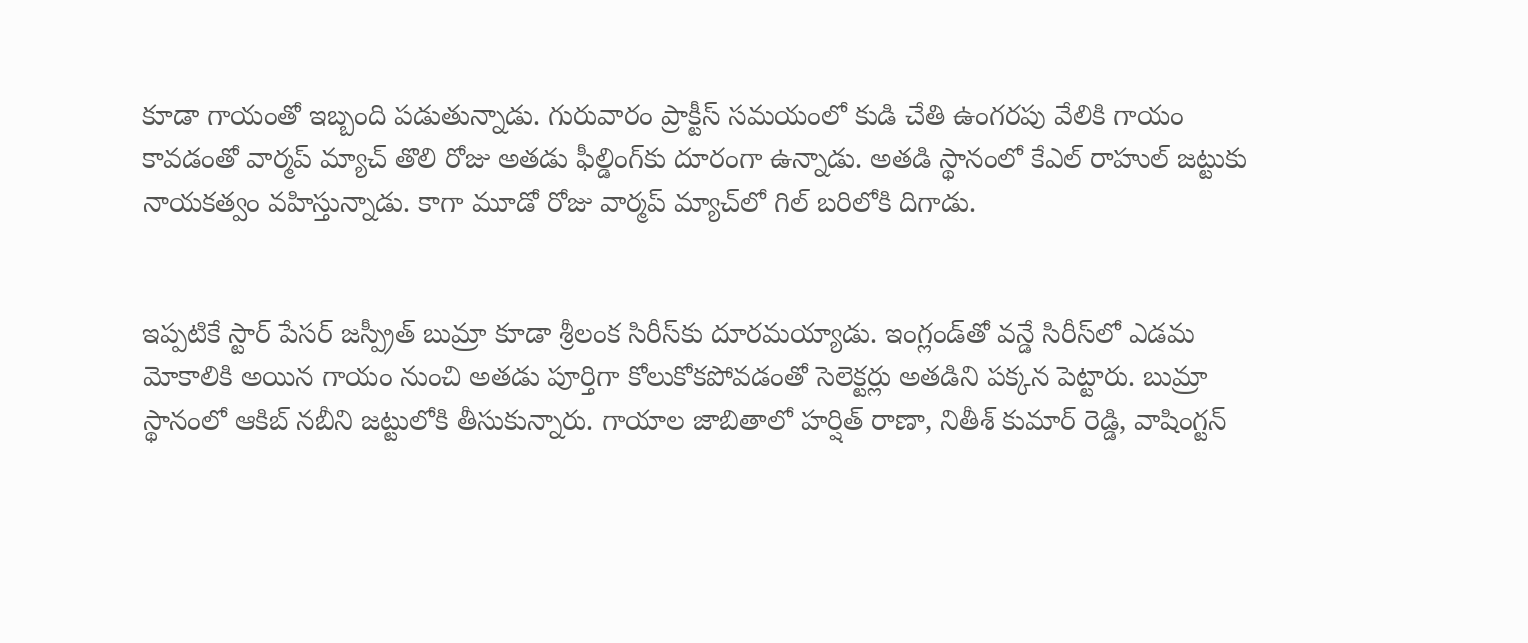కూడా గాయంతో ఇబ్బంది పడుతున్నాడు. గురువారం ప్రాక్టీస్‌ సమయంలో కుడి చేతి ఉంగరపు వేలికి గాయం కావడంతో వార్మప్‌ మ్యాచ్‌ తొలి రోజు అతడు ఫీల్డింగ్‌కు దూరంగా ఉన్నాడు. అతడి స్థానంలో కేఎల్‌ రాహుల్‌ జట్టుకు నాయకత్వం వహిస్తున్నాడు. కాగా మూడో రోజు వార్మప్ మ్యాచ్‌లో గిల్ బరిలోకి దిగాడు.


ఇప్పటికే స్టార్‌ పేసర్‌ జస్ప్రీత్‌ బుమ్రా కూడా శ్రీలంక సిరీస్‌కు దూరమయ్యాడు. ఇంగ్లండ్‌తో వన్డే సిరీస్‌లో ఎడమ మోకాలికి అయిన గాయం నుంచి అతడు పూర్తిగా కోలుకోకపోవడంతో సెలెక్టర్లు అతడిని పక్కన పెట్టారు. బుమ్రా స్థానంలో ఆకిబ్ నబీని జట్టులోకి తీసుకున్నారు. గాయాల జాబితాలో హర్షిత్‌ రాణా, నితీశ్‌ కుమార్‌ రెడ్డి, వాషింగ్టన్‌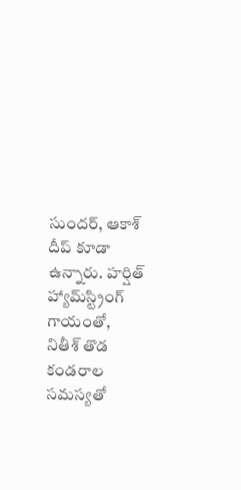సుందర్‌, ఆకాశ్‌ దీప్‌ కూడా ఉన్నారు. హర్షిత్‌ హ్యామ్‌స్ట్రింగ్‌ గాయంతో, నితీశ్‌ తొడ కండరాల సమస్యతో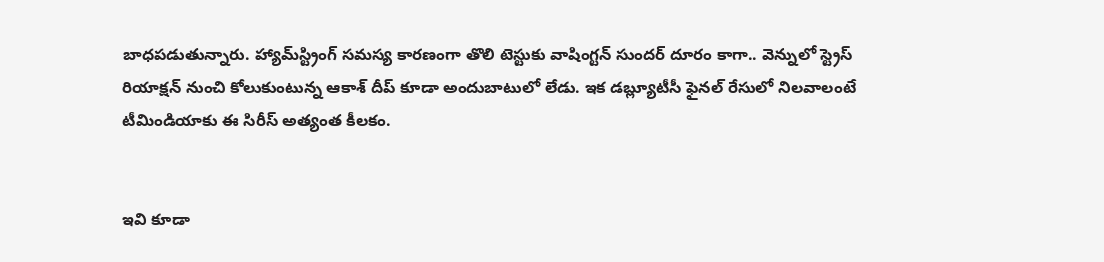బాధపడుతున్నారు. హ్యామ్‌స్ట్రింగ్‌ సమస్య కారణంగా తొలి టెస్టుకు వాషింగ్టన్‌ సుందర్‌ దూరం కాగా.. వెన్నులో స్ట్రెస్‌ రియాక్షన్‌ నుంచి కోలుకుంటున్న ఆకాశ్‌ దీప్‌ కూడా అందుబాటులో లేడు. ఇక డబ్ల్యూటీసీ ఫైనల్ రేసులో నిలవాలంటే టీమిండియాకు ఈ సిరీస్ అత్యంత కీలకం.


ఇవి కూడా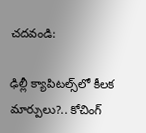చదవండి:

ఢిల్లీ క్యాపిటల్స్‌లో కీలక మార్పులు?.. కోచింగ్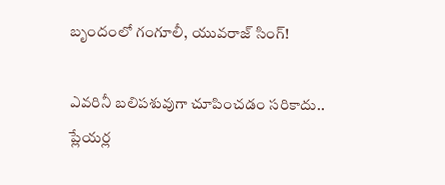బృందంలో గంగూలీ, యువరాజ్ సింగ్!

ఎవరినీ బలిపశువుగా చూపించడం సరికాదు.. ప్లేయర్ల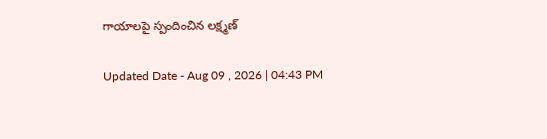గాయాలపై స్పందించిన లక్ష్మణ్

Updated Date - Aug 09 , 2026 | 04:43 PM